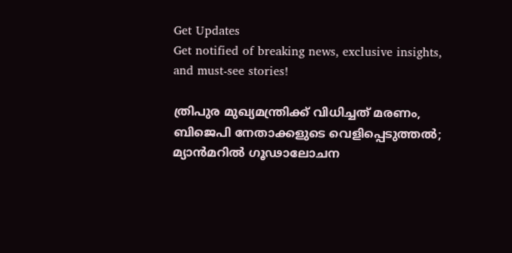Get Updates
Get notified of breaking news, exclusive insights, and must-see stories!

ത്രിപുര മുഖ്യമന്ത്രിക്ക് വിധിച്ചത് മരണം, ബിജെപി നേതാക്കളുടെ വെളിപ്പെടുത്തല്‍; മ്യാന്‍മറില്‍ ഗൂഢാലോചന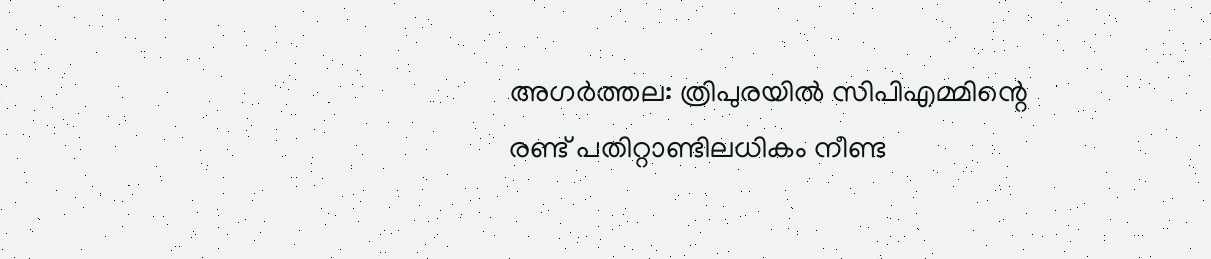അഗര്‍ത്തല: ത്രിപുരയില്‍ സിപിഎമ്മിന്റെ രണ്ട് പതിറ്റാണ്ടിലധികം നീണ്ട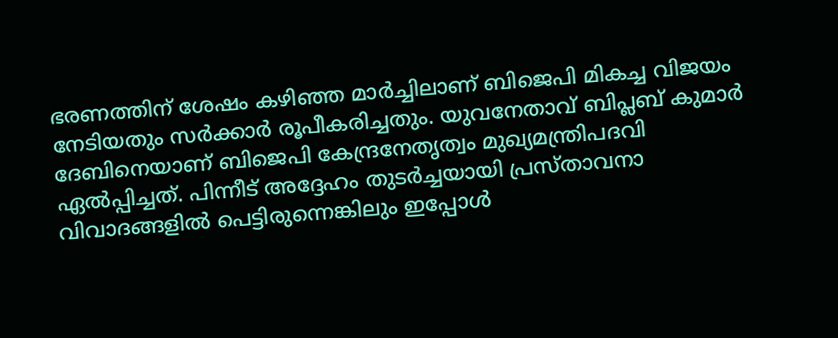ഭരണത്തിന് ശേഷം കഴിഞ്ഞ മാര്‍ച്ചിലാണ് ബിജെപി മികച്ച വിജയം നേടിയതും സര്‍ക്കാര്‍ രൂപീകരിച്ചതും. യുവനേതാവ് ബിപ്ലബ് കുമാര്‍ ദേബിനെയാണ് ബിജെപി കേന്ദ്രനേതൃത്വം മുഖ്യമന്ത്രിപദവി ഏല്‍പ്പിച്ചത്. പിന്നീട് അദ്ദേഹം തുടര്‍ച്ചയായി പ്രസ്താവനാ വിവാദങ്ങളില്‍ പെട്ടിരുന്നെങ്കിലും ഇപ്പോള്‍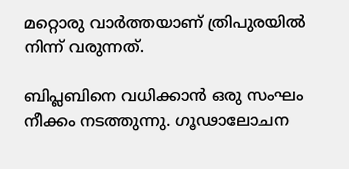മറ്റൊരു വാര്‍ത്തയാണ് ത്രിപുരയില്‍ നിന്ന് വരുന്നത്.

ബിപ്ലബിനെ വധിക്കാന്‍ ഒരു സംഘം നീക്കം നടത്തുന്നു. ഗൂഢാലോചന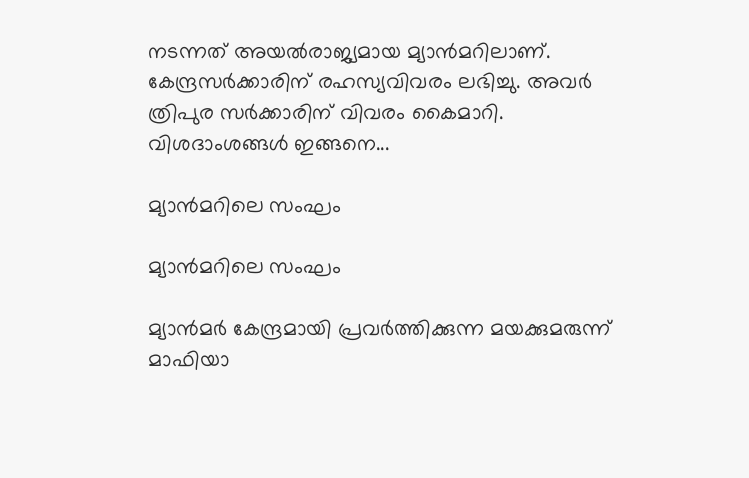നടന്നത് അയല്‍രാജ്യമായ മ്യാന്‍മറിലാണ്. കേന്ദ്രസര്‍ക്കാരിന് രഹസ്യവിവരം ലഭിച്ചു. അവര്‍ ത്രിപുര സര്‍ക്കാരിന് വിവരം കൈമാറി. വിശദാംശങ്ങള്‍ ഇങ്ങനെ...

മ്യാന്‍മറിലെ സംഘം

മ്യാന്‍മറിലെ സംഘം

മ്യാന്‍മര്‍ കേന്ദ്രമായി പ്രവര്‍ത്തിക്കുന്ന മയക്കുമരുന്ന് മാഫിയാ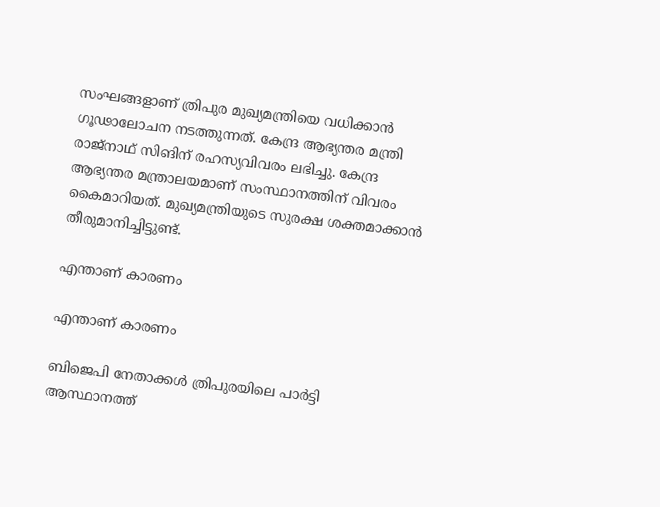സംഘങ്ങളാണ് ത്രിപുര മുഖ്യമന്ത്രിയെ വധിക്കാന്‍ ഗൂഢാലോചന നടത്തുന്നത്. കേന്ദ്ര ആഭ്യന്തര മന്ത്രി രാജ്‌നാഥ് സിങിന് രഹസ്യവിവരം ലഭിച്ചു. കേന്ദ്ര ആഭ്യന്തര മന്ത്രാലയമാണ് സംസ്ഥാനത്തിന് വിവരം കൈമാറിയത്. മുഖ്യമന്ത്രിയുടെ സുരക്ഷ ശക്തമാക്കാന്‍ തീരുമാനിച്ചിട്ടുണ്ട്.

എന്താണ് കാരണം

എന്താണ് കാരണം

ബിജെപി നേതാക്കള്‍ ത്രിപുരയിലെ പാര്‍ട്ടി ആസ്ഥാനത്ത്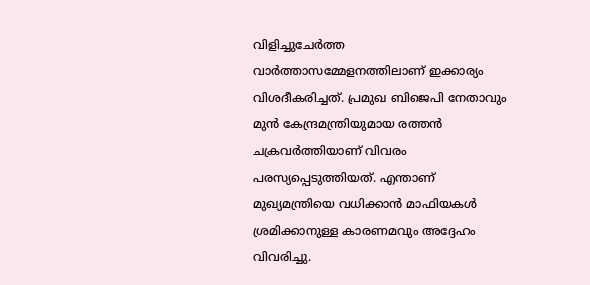വിളിച്ചുചേര്‍ത്ത വാര്‍ത്താസമ്മേളനത്തിലാണ് ഇക്കാര്യം വിശദീകരിച്ചത്. പ്രമുഖ ബിജെപി നേതാവും മുന്‍ കേന്ദ്രമന്ത്രിയുമായ രത്തന്‍ ചക്രവര്‍ത്തിയാണ് വിവരം പരസ്യപ്പെടുത്തിയത്. എന്താണ് മുഖ്യമന്ത്രിയെ വധിക്കാന്‍ മാഫിയകള്‍ ശ്രമിക്കാനുള്ള കാരണമവും അദ്ദേഹം വിവരിച്ചു.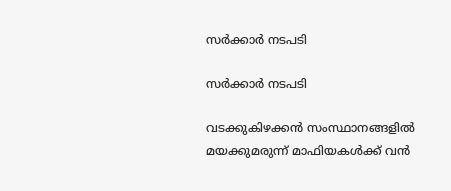സര്‍ക്കാര്‍ നടപടി

സര്‍ക്കാര്‍ നടപടി

വടക്കുകിഴക്കന്‍ സംസ്ഥാനങ്ങളില്‍ മയക്കുമരുന്ന് മാഫിയകള്‍ക്ക് വന്‍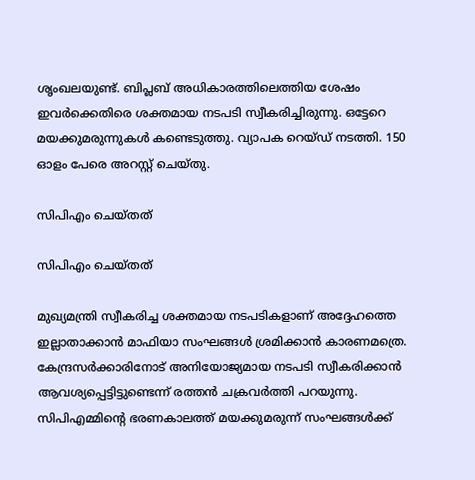ശൃംഖലയുണ്ട്. ബിപ്ലബ് അധികാരത്തിലെത്തിയ ശേഷം ഇവര്‍ക്കെതിരെ ശക്തമായ നടപടി സ്വീകരിച്ചിരുന്നു. ഒട്ടേറെ മയക്കുമരുന്നുകള്‍ കണ്ടെടുത്തു. വ്യാപക റെയ്ഡ് നടത്തി. 150 ഓളം പേരെ അറസ്റ്റ് ചെയ്തു.

സിപിഎം ചെയ്തത്

സിപിഎം ചെയ്തത്

മുഖ്യമന്ത്രി സ്വീകരിച്ച ശക്തമായ നടപടികളാണ് അദ്ദേഹത്തെ ഇല്ലാതാക്കാന്‍ മാഫിയാ സംഘങ്ങള്‍ ശ്രമിക്കാന്‍ കാരണമത്രെ. കേന്ദ്രസര്‍ക്കാരിനോട് അനിയോജ്യമായ നടപടി സ്വീകരിക്കാന്‍ ആവശ്യപ്പെട്ടിട്ടുണ്ടെന്ന് രത്തന്‍ ചക്രവര്‍ത്തി പറയുന്നു. സിപിഎമ്മിന്റെ ഭരണകാലത്ത് മയക്കുമരുന്ന് സംഘങ്ങള്‍ക്ക്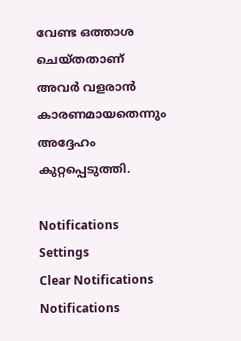വേണ്ട ഒത്താശ ചെയ്തതാണ് അവര്‍ വളരാന്‍ കാരണമായതെന്നും അദ്ദേഹം കുറ്റപ്പെടുത്തി.

Notifications
Settings
Clear Notifications
Notifications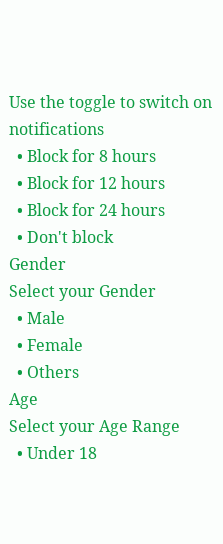Use the toggle to switch on notifications
  • Block for 8 hours
  • Block for 12 hours
  • Block for 24 hours
  • Don't block
Gender
Select your Gender
  • Male
  • Female
  • Others
Age
Select your Age Range
  • Under 18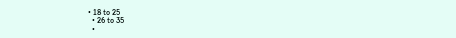• 18 to 25
  • 26 to 35
  •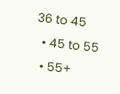36 to 45
  • 45 to 55
  • 55+